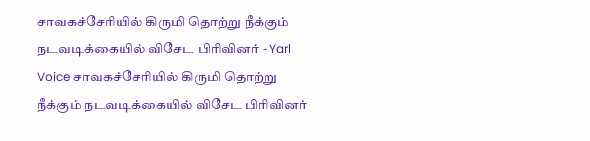சாவகச்சேரியில் கிருமி தொற்று நீக்கும் நடவடிக்கையில் விசேட பிரிவினர் - Yarl Voice சாவகச்சேரியில் கிருமி தொற்று நீக்கும் நடவடிக்கையில் விசேட பிரிவினர்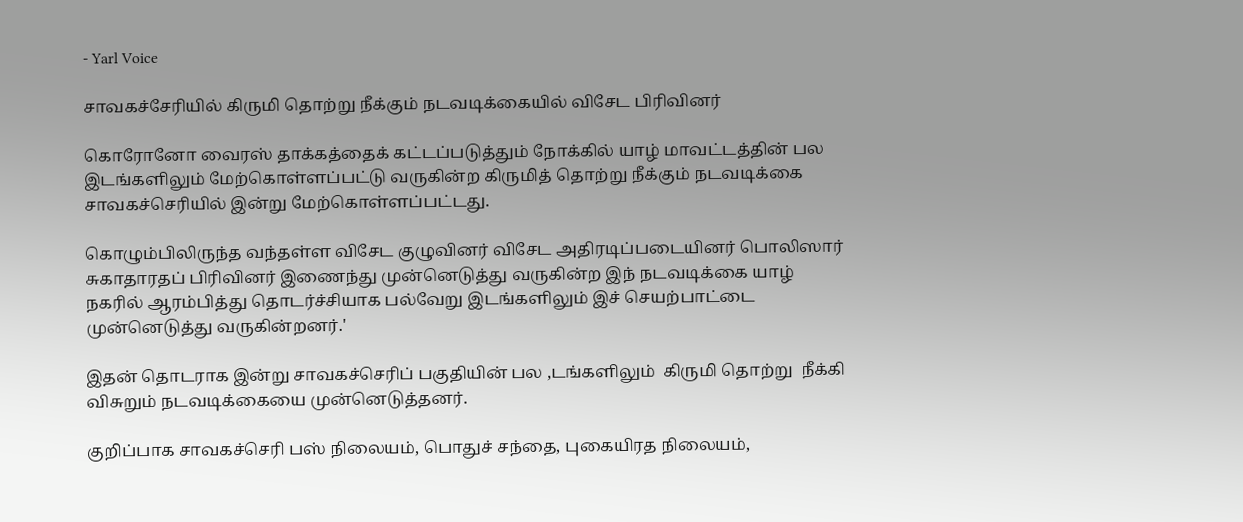- Yarl Voice

சாவகச்சேரியில் கிருமி தொற்று நீக்கும் நடவடிக்கையில் விசேட பிரிவினர்

கொரோனோ வைரஸ் தாக்கத்தைக் கட்டப்படுத்தும் நோக்கில் யாழ் மாவட்டத்தின் பல இடங்களிலும் மேற்கொள்ளப்பட்டு வருகின்ற கிருமித் தொற்று நீக்கும் நடவடிக்கை சாவகச்செரியில் இன்று மேற்கொள்ளப்பட்டது.

கொழும்பிலிருந்த வந்தள்ள விசேட குழுவினர் விசேட அதிரடிப்படையினர் பொலிஸார் சுகாதாரதப் பிரிவினர் இணைந்து முன்னெடுத்து வருகின்ற இந் நடவடிக்கை யாழ் நகரில் ஆரம்பித்து தொடர்ச்சியாக பல்வேறு இடங்களிலும் இச் செயற்பாட்டை முன்னெடுத்து வருகின்றனர்.'

இதன் தொடராக இன்று சாவகச்செரிப் பகுதியின் பல ,டங்களிலும்  கிருமி தொற்று  நீக்கி விசுறும் நடவடிக்கையை முன்னெடுத்தனர்.

குறிப்பாக சாவகச்செரி பஸ் நிலையம், பொதுச் சந்தை, புகையிரத நிலையம்,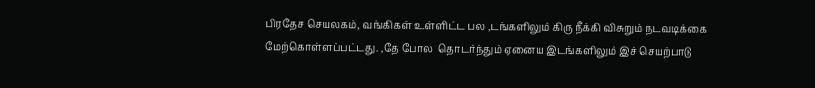பிரதேச செயலகம், வங்கிகள் உள்ளிட்ட பல ,டங்களிலும் கிரு நீக்கி விசுறும் நடவடிக்கை மேற்கொள்ளப்பட்டது. ,தே போல  தொடர்ந்தும் ஏனைய இடங்களிலும் இச் செயற்பாடு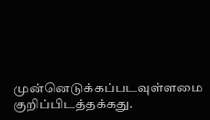முன்னெடுக்கப்படவுள்ளமை குறிப்பிடத்தக்கது.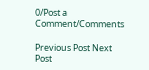0/Post a Comment/Comments

Previous Post Next Post